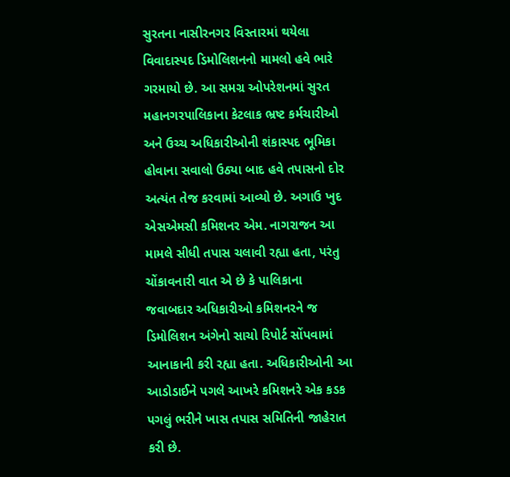સુરતના નાસીરનગર વિસ્તારમાં થયેલા વિવાદાસ્પદ ડિમોલિશનનો મામલો હવે ભારે ગરમાયો છે. આ સમગ્ર ઓપરેશનમાં સુરત મહાનગરપાલિકાના કેટલાક ભ્રષ્ટ કર્મચારીઓ અને ઉચ્ચ અધિકારીઓની શંકાસ્પદ ભૂમિકા હોવાના સવાલો ઉઠ્યા બાદ હવે તપાસનો દોર અત્યંત તેજ કરવામાં આવ્યો છે. અગાઉ ખુદ એસએમસી કમિશનર એમ. નાગરાજન આ મામલે સીધી તપાસ ચલાવી રહ્યા હતા, પરંતુ ચોંકાવનારી વાત એ છે કે પાલિકાના જવાબદાર અધિકારીઓ કમિશનરને જ ડિમોલિશન અંગેનો સાચો રિપોર્ટ સોંપવામાં આનાકાની કરી રહ્યા હતા. અધિકારીઓની આ આડોડાઈને પગલે આખરે કમિશનરે એક કડક પગલું ભરીને ખાસ તપાસ સમિતિની જાહેરાત કરી છે.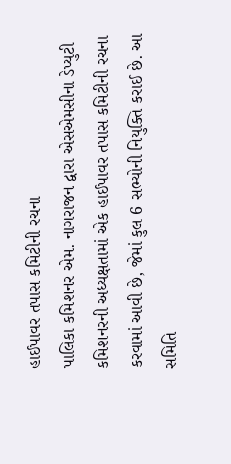હાઈપાવર તપાસ કમિટીની રચના
પાલિકા કમિશનર એમ. નાગરાજન દ્વારા એસએમસીના ડેપ્યુટી કમિશનરની અધ્યક્ષતામાં એક હાઈપાવર તપાસ કમિટીની રચના કરવામાં આવી છે, જેમાં કુલ 6 સભ્યોની નિયુક્તિ કરાઈ છે. આ સમિતિ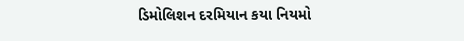ડિમોલિશન દરમિયાન કયા નિયમો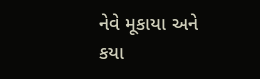નેવે મૂકાયા અને કયા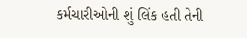કર્મચારીઓની શું લિંક હતી તેની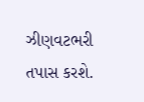ઝીણવટભરી તપાસ કરશે.